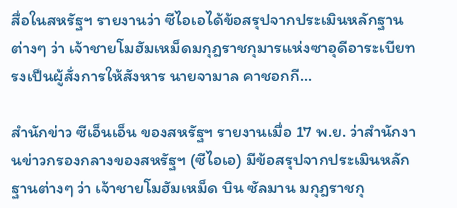สื่อในสหรัฐฯ รายงานว่า ซีไอเอได้ข้อสรุปจากประเมินหลักฐานต่างๆ ว่า เจ้าชายโมฮัมเหม็ดมกุฎราชกุมารแห่งซาอุดีอาระเบียทรงเป็นผู้สั่งการให้สังหาร นายจามาล คาชอกกี...

สำนักข่าว ซีเอ็นเอ็น ของสหรัฐฯ รายงานเมื่อ 17 พ.ย. ว่าสำนักงานข่าวกรองกลางของสหรัฐฯ (ซีไอเอ) มีข้อสรุปจากประเมินหลักฐานต่างๆ ว่า เจ้าชายโมฮัมเหม็ด บิน ซัลมาน มกุฎราชกุ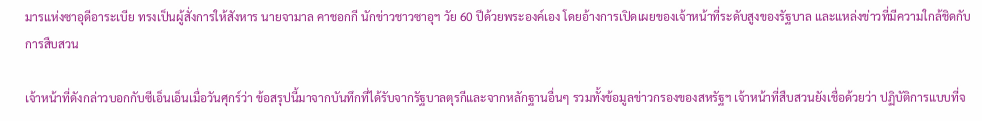มารแห่งซาอุดีอาระเบีย ทรงเป็นผู้สั่งการให้สังหาร นายจามาล คาชอกกี นักข่าวชาวซาอุฯ วัย 60 ปีด้วยพระองค์เอง โดยอ้างการเปิดเผยของเจ้าหน้าที่ระดับสูงของรัฐบาล และแหล่งข่าวที่มีความใกล้ชิดกับการสืบสวน

เจ้าหน้าที่ดังกล่าวบอกกับซีเอ็นเอ็นเมื่อวันศุกร์ว่า ข้อสรุปนี้มาจากบันทึกที่ได้รับจากรัฐบาลตุรกีและจากหลักฐานอื่นๆ รวมทั้งข้อมูลข่าวกรองของสหรัฐฯ เจ้าหน้าที่สืบสวนยังเชื่อด้วยว่า ปฏิบัติการแบบที่จ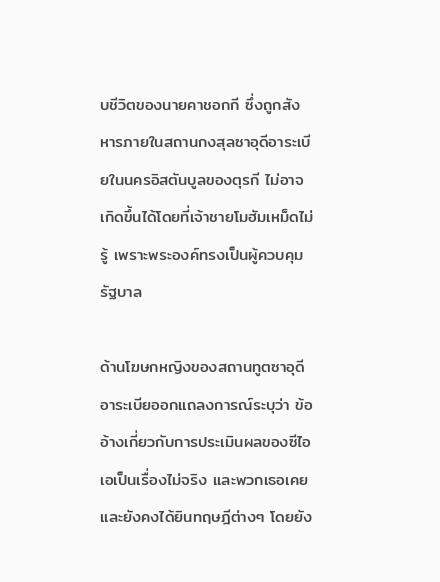บชีวิตของนายคาชอกกี ซึ่งถูกสังหารภายในสถานกงสุลซาอุดีอาระเบียในนครอิสตันบูลของตุรกี ไม่อาจเกิดขึ้นได้โดยที่เจ้าชายโมฮัมเหม็ดไม่รู้ เพราะพระองค์ทรงเป็นผู้ควบคุมรัฐบาล

ด้านโฆษกหญิงของสถานทูตซาอุดีอาระเบียออกแถลงการณ์ระบุว่า ข้ออ้างเกี่ยวกับการประเมินผลของซีไอเอเป็นเรื่องไม่จริง และพวกเธอเคยและยังคงได้ยินทฤษฎีต่างๆ โดยยัง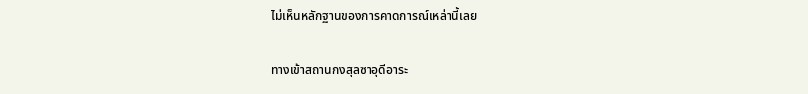ไม่เห็นหลักฐานของการคาดการณ์เหล่านี้เลย

ทางเข้าสถานกงสุลซาอุดีอาระ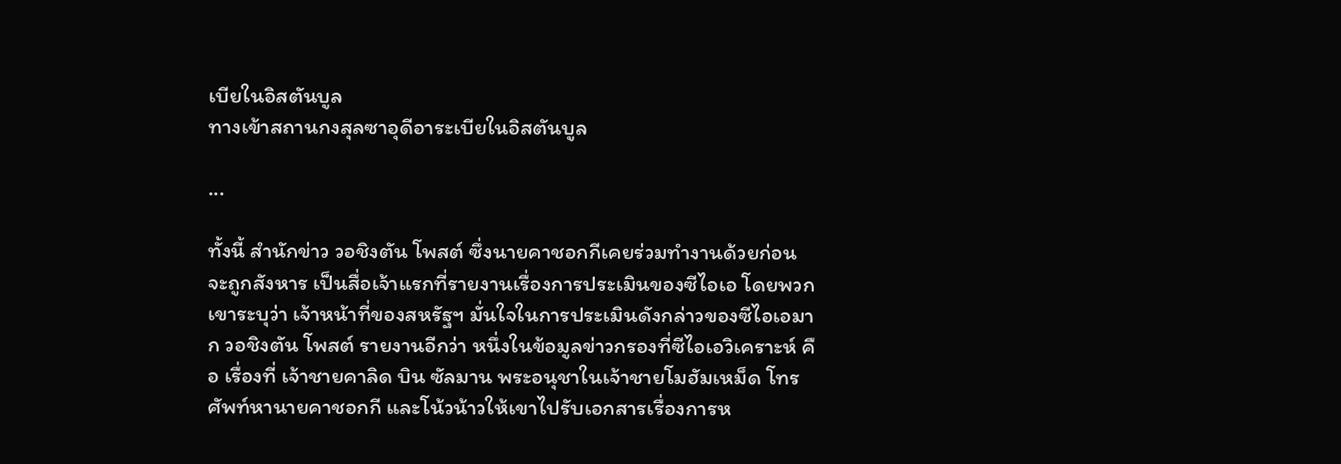เบียในอิสตันบูล
ทางเข้าสถานกงสุลซาอุดีอาระเบียในอิสตันบูล

...

ทั้งนี้ สำนักข่าว วอชิงตัน โพสต์ ซึ่งนายคาชอกกีเคยร่วมทำงานด้วยก่อนจะถูกสังหาร เป็นสื่อเจ้าแรกที่รายงานเรื่องการประเมินของซีไอเอ โดยพวกเขาระบุว่า เจ้าหน้าที่ของสหรัฐฯ มั่นใจในการประเมินดังกล่าวของซีไอเอมาก วอชิงตัน โพสต์ รายงานอีกว่า หนึ่งในข้อมูลข่าวกรองที่ซีไอเอวิเคราะห์ คือ เรื่องที่ เจ้าชายคาลิด บิน ซัลมาน พระอนุชาในเจ้าชายโมฮัมเหม็ด โทรศัพท์หานายคาชอกกี และโน้วน้าวให้เขาไปรับเอกสารเรื่องการห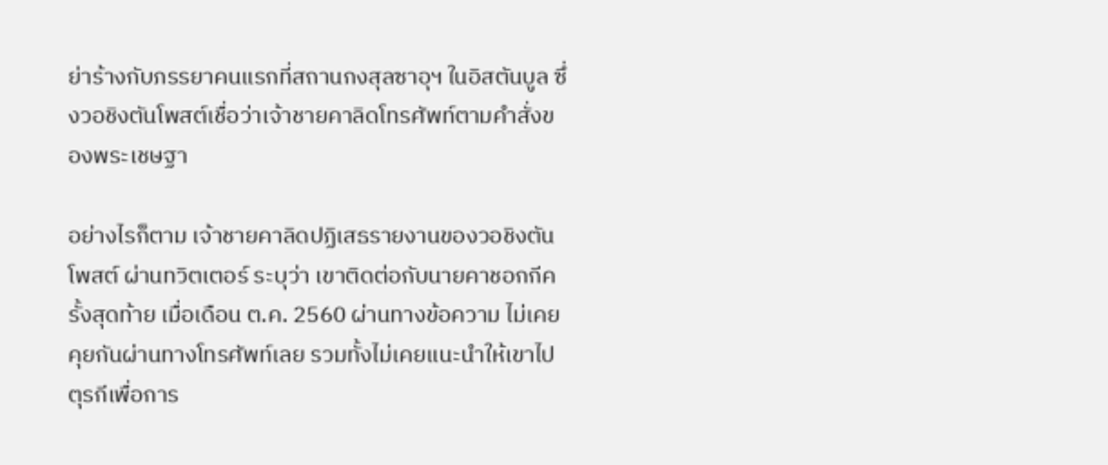ย่าร้างกับภรรยาคนแรกที่สถานกงสุลซาอุฯ ในอิสตันบูล ซึ่งวอชิงตันโพสต์เชื่อว่าเจ้าชายคาลิดโทรศัพท์ตามคำสั่งของพระเชษฐา

อย่างไรก็ตาม เจ้าชายคาลิดปฏิเสธรายงานของวอชิงตัน โพสต์ ผ่านทวิตเตอร์ ระบุว่า เขาติดต่อกับนายคาชอกกีครั้งสุดท้าย เมื่อเดือน ต.ค. 2560 ผ่านทางข้อความ ไม่เคยคุยกันผ่านทางโทรศัพท์เลย รวมทั้งไม่เคยแนะนำให้เขาไปตุรกีเพื่อการ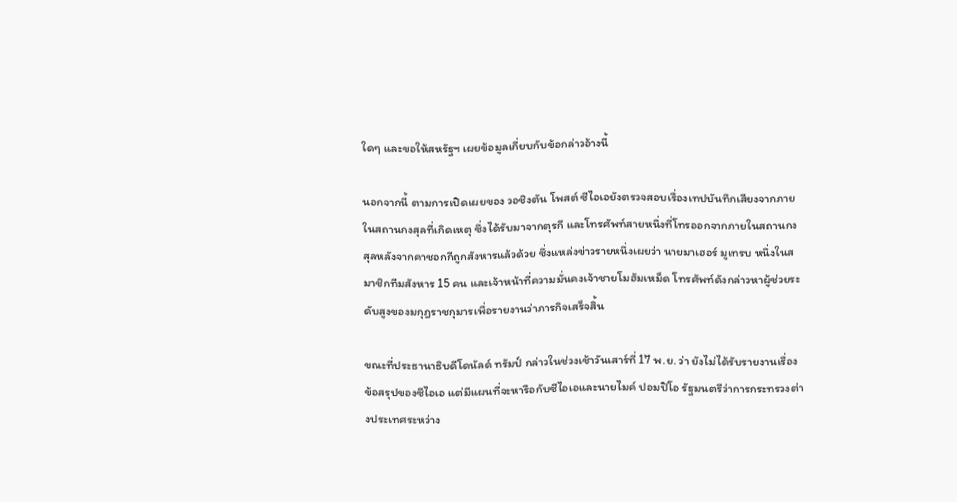ใดๆ และขอให้สหรัฐฯ เผยข้อมูลเกี่ยบกับข้อกล่าวอ้างนี้

นอกจากนี้ ตามการเปิดเผยของ วอชิงตัน โพสต์ ซีไอเอยังตรวจสอบเรื่องเทปบันทึกเสียงจากภายในสถานกงสุลที่เกิดเหตุ ซึ่งได้รับมาจากตุรกี และโทรศัพท์สายหนึ่งที่โทรออกจากภายในสถานกงสุลหลังจากคาชอกกีถูกสังหารแล้วด้วย ซึ่งแหล่งข่าวรายหนึ่งเผยว่า นายมาเฮอร์ มูเทรบ หนึ่งในสมาชิกทีมสังหาร 15 คน และเจ้าหน้าที่ความมั่นคงเจ้าชายโมฮัมเหม็ด โทรศัพท์ดังกล่าวหาผู้ช่วยระดับสูงของมกุฎราชกุมารเพื่อรายงานว่าภารกิจเสร็จสิ้น

ขณะที่ประธานาธิบดีโดนัลด์ ทรัมป์ กล่าวในช่วงเช้าวันเสาร์ที่ 17 พ.ย. ว่า ยังไม่ได้รับรายงานเรื่องข้อสรุปของซีไอเอ แต่มีแผนที่จะหารือกับซีไอเอและนายไมค์ ปอมปิโอ รัฐมนตรีว่าการกระทรวงต่างประเทศระหว่าง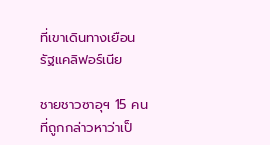ที่เขาเดินทางเยือนรัฐแคลิฟอร์เนีย

ชายชาวซาอุฯ 15 คนที่ถูกกล่าวหาว่าเป็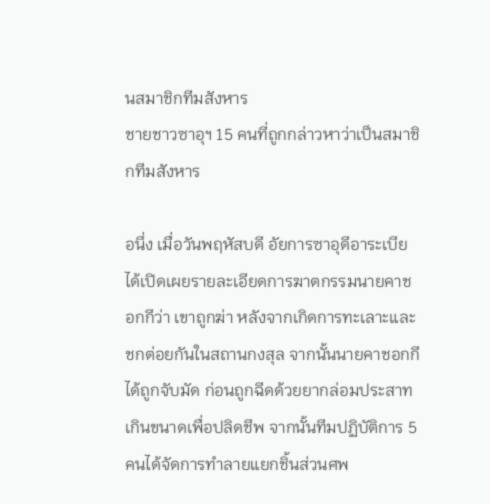นสมาชิกทีมสังหาร
ชายชาวซาอุฯ 15 คนที่ถูกกล่าวหาว่าเป็นสมาชิกทีมสังหาร

อนึ่ง เมื่อวันพฤหัสบดี อัยการซาอุดีอาระเบียได้เปิดเผยรายละเอียดการฆาตกรรมนายคาชอกกีว่า เขาถูกฆ่า หลังจากเกิดการทะเลาะและชกต่อยกันในสถานกงสุล จากนั้นนายคาชอกกีได้ถูกจับมัด ก่อนถูกฉีดด้วยยากล่อมประสาทเกินขนาดเพื่อปลิดชีพ จากนั้นทีมปฏิบัติการ 5 คนได้จัดการทำลายแยกชิ้นส่วนศพ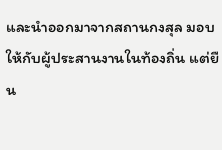และนำออกมาจากสถานกงสุล มอบให้กับผู้ประสานงานในท้องถิ่น แต่ยืน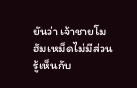ยันว่า เจ้าชายโมฮัมเหม็ดไม่มีส่วนรู้เห็นกับ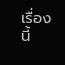เรื่องนี้